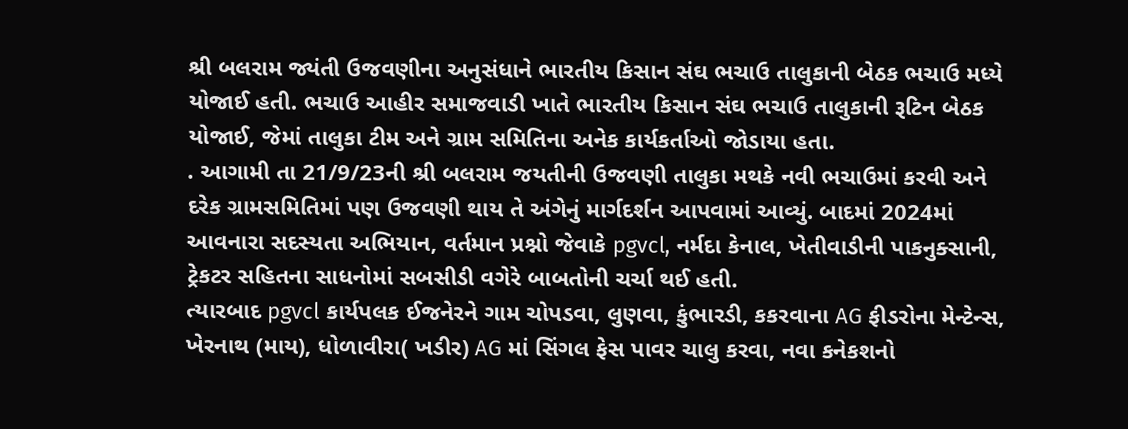શ્રી બલરામ જ્યંતી ઉજવણીના અનુસંધાને ભારતીય કિસાન સંઘ ભચાઉ તાલુકાની બેઠક ભચાઉ મધ્યે યોજાઈ હતી. ભચાઉ આહીર સમાજવાડી ખાતે ભારતીય કિસાન સંઘ ભચાઉ તાલુકાની રૂટિન બેઠક યોજાઈ, જેમાં તાલુકા ટીમ અને ગ્રામ સમિતિના અનેક કાર્યકર્તાઓ જોડાયા હતા.
. આગામી તા 21/9/23ની શ્રી બલરામ જયતીની ઉજવણી તાલુકા મથકે નવી ભચાઉમાં કરવી અને દરેક ગ્રામસમિતિમાં પણ ઉજવણી થાય તે અંગેનું માર્ગદર્શન આપવામાં આવ્યું. બાદમાં 2024માં આવનારા સદસ્યતા અભિયાન, વર્તમાન પ્રશ્નો જેવાકે pgvcl, નર્મદા કેનાલ, ખેતીવાડીની પાકનુક્સાની, ટ્રેકટર સહિતના સાધનોમાં સબસીડી વગેરે બાબતોની ચર્ચા થઈ હતી.
ત્યારબાદ pgvcl કાર્યપલક ઈજનેરને ગામ ચોપડવા, લુણવા, કુંભારડી, કકરવાના AG ફીડરોના મેન્ટેન્સ, ખેરનાથ (માય), ધોળાવીરા( ખડીર) AG માં સિંગલ ફેસ પાવર ચાલુ કરવા, નવા કનેકશનો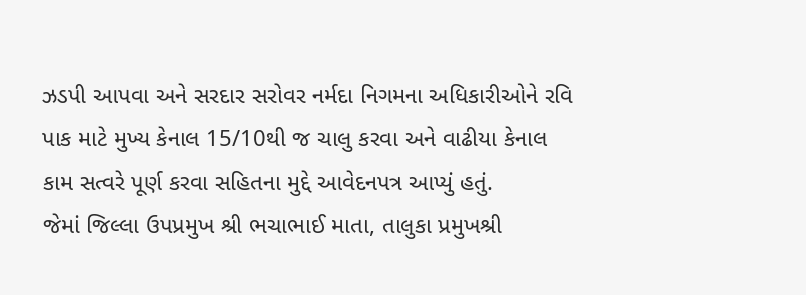ઝડપી આપવા અને સરદાર સરોવર નર્મદા નિગમના અધિકારીઓને રવિ પાક માટે મુખ્ય કેનાલ 15/10થી જ ચાલુ કરવા અને વાઢીયા કેનાલ કામ સત્વરે પૂર્ણ કરવા સહિતના મુદ્દે આવેદનપત્ર આપ્યું હતું.
જેમાં જિલ્લા ઉપપ્રમુખ શ્રી ભચાભાઈ માતા, તાલુકા પ્રમુખશ્રી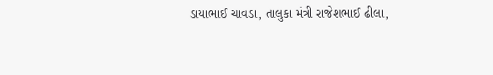ડાયાભાઈ ચાવડા, તાલુકા મંત્રી રાજેશભાઈ ઢીલા,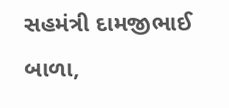સહમંત્રી દામજીભાઈ બાળા,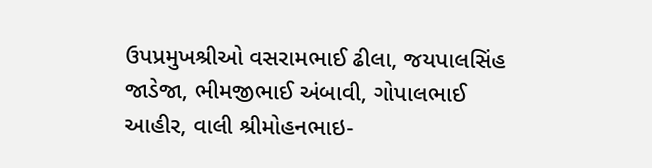ઉપપ્રમુખશ્રીઓ વસરામભાઈ ઢીલા, જયપાલસિંહ જાડેજા, ભીમજીભાઈ અંબાવી, ગોપાલભાઈ આહીર, વાલી શ્રીમોહનભાઇ-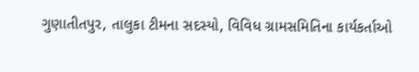ગુણાતીતપુર, તાલુકા ટીમના સદસ્યો, વિવિધ ગ્રામસમિતિના કાર્યકર્તાઓ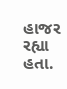હાજર રહ્યા હતા.